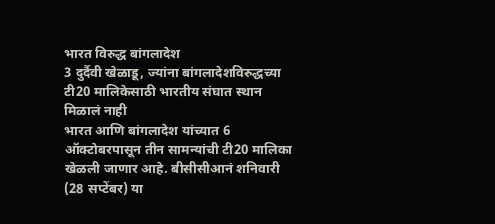भारत विरुद्ध बांगलादेश
3 दुर्दैवी खेळाडू, ज्यांना बांगलादेशविरुद्धच्या टी20 मालिकेसाठी भारतीय संघात स्थान मिळालं नाही
भारत आणि बांगलादेश यांच्यात 6 ऑक्टोबरपासून तीन सामन्यांची टी20 मालिका खेळली जाणार आहे. बीसीसीआनं शनिवारी (28 सप्टेंबर) या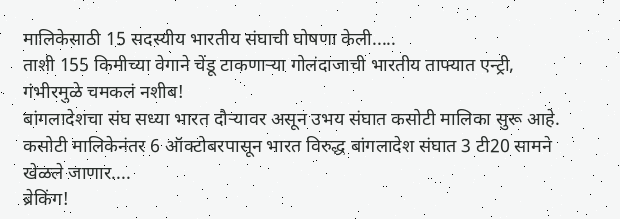मालिकेसाठी 15 सदस्यीय भारतीय संघाची घोषणा केली.....
ताशी 155 किमीच्या वेगाने चेंडू टाकणाऱ्या गोलंदाजाची भारतीय ताफ्यात एन्ट्री, गंभीरमुळे चमकलं नशीब!
बांगलादेशचा संघ सध्या भारत दौऱ्यावर असून उभय संघात कसोटी मालिका सुरू आहे. कसोटी मालिकेनंतर 6 ऑक्टोबरपासून भारत विरुद्ध बांगलादेश संघात 3 टी20 सामने खेळले जाणार....
ब्रेकिंग!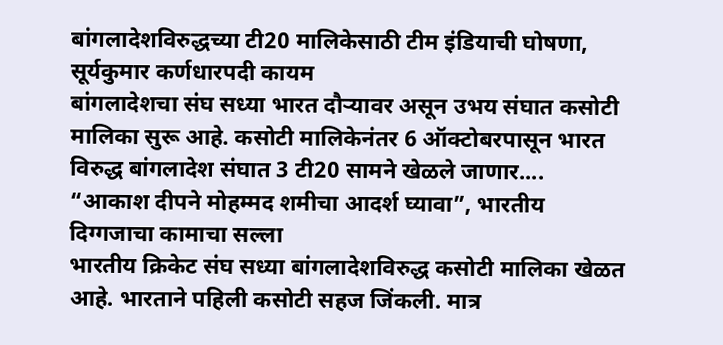बांगलादेशविरुद्धच्या टी20 मालिकेसाठी टीम इंडियाची घोषणा, सूर्यकुमार कर्णधारपदी कायम
बांगलादेशचा संघ सध्या भारत दौऱ्यावर असून उभय संघात कसोटी मालिका सुरू आहे. कसोटी मालिकेनंतर 6 ऑक्टोबरपासून भारत विरुद्ध बांगलादेश संघात 3 टी20 सामने खेळले जाणार....
“आकाश दीपने मोहम्मद शमीचा आदर्श घ्यावा”, भारतीय दिग्गजाचा कामाचा सल्ला
भारतीय क्रिकेट संघ सध्या बांगलादेशविरुद्ध कसोटी मालिका खेळत आहे. भारताने पहिली कसोटी सहज जिंकली. मात्र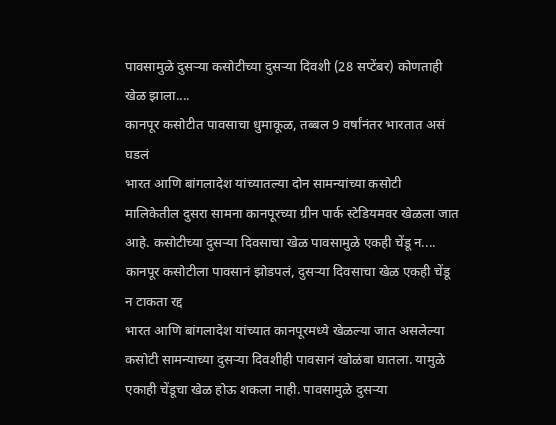पावसामुळे दुसऱ्या कसोटीच्या दुसऱ्या दिवशी (28 सप्टेंबर) कोणताही खेळ झाला....
कानपूर कसोटीत पावसाचा धुमाकूळ, तब्बल 9 वर्षांनंतर भारतात असं घडलं
भारत आणि बांगलादेश यांच्यातल्या दोन सामन्यांच्या कसोटी मालिकेतील दुसरा सामना कानपूरच्या ग्रीन पार्क स्टेडियमवर खेळला जात आहे. कसोटीच्या दुसऱ्या दिवसाचा खेळ पावसामुळे एकही चेंडू न....
कानपूर कसोटीला पावसानं झोडपलं, दुसऱ्या दिवसाचा खेळ एकही चेंडू न टाकता रद्द
भारत आणि बांगलादेश यांच्यात कानपूरमध्ये खेळल्या जात असलेल्या कसोटी सामन्याच्या दुसऱ्या दिवशीही पावसानं खोळंबा घातला. यामुळे एकाही चेंडूचा खेळ होऊ शकला नाही. पावसामुळे दुसऱ्या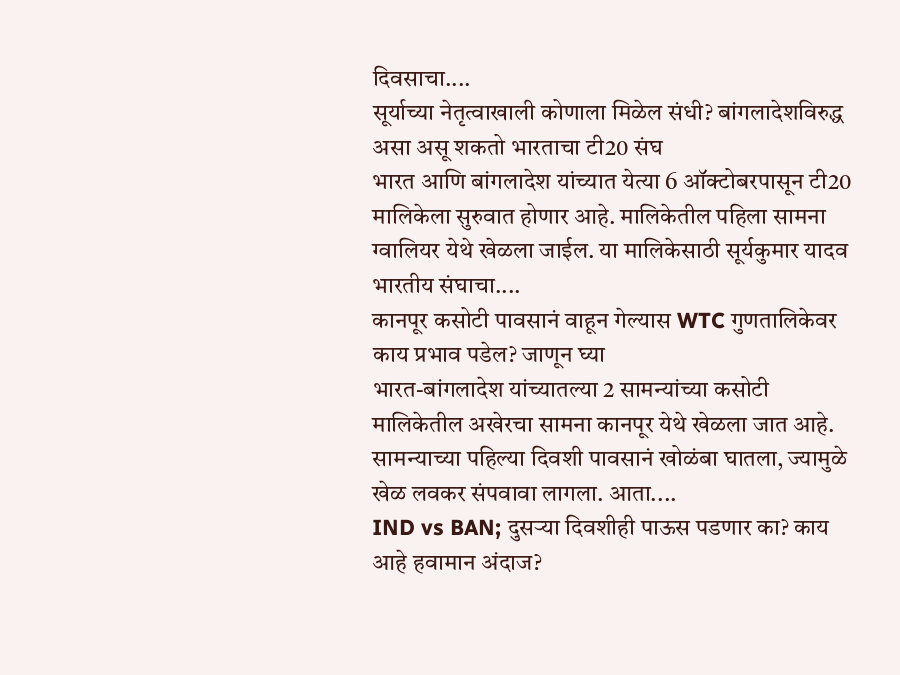दिवसाचा....
सूर्याच्या नेतृत्वाखाली कोणाला मिळेल संधी? बांगलादेशविरुद्ध असा असू शकतो भारताचा टी20 संघ
भारत आणि बांगलादेश यांच्यात येत्या 6 ऑक्टोबरपासून टी20 मालिकेला सुरुवात होणार आहे. मालिकेतील पहिला सामना ग्वालियर येथे खेळला जाईल. या मालिकेसाठी सूर्यकुमार यादव भारतीय संघाचा....
कानपूर कसोटी पावसानं वाहून गेल्यास WTC गुणतालिकेवर काय प्रभाव पडेल? जाणून घ्या
भारत-बांगलादेश यांच्यातल्या 2 सामन्यांच्या कसोटी मालिकेतील अखेरचा सामना कानपूर येथे खेळला जात आहे. सामन्याच्या पहिल्या दिवशी पावसानं खोळंबा घातला, ज्यामुळे खेळ लवकर संपवावा लागला. आता....
IND vs BAN; दुसऱ्या दिवशीही पाऊस पडणार का? काय आहे हवामान अंदाज?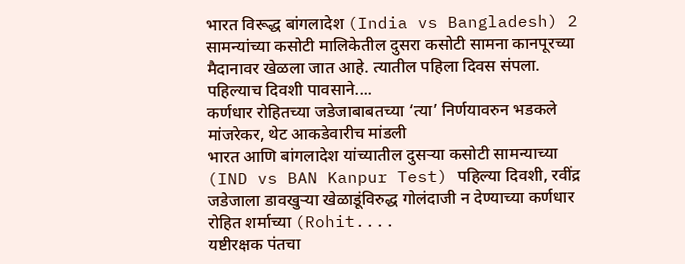भारत विरूद्ध बांगलादेश (India vs Bangladesh) 2 सामन्यांच्या कसोटी मालिकेतील दुसरा कसोटी सामना कानपूरच्या मैदानावर खेळला जात आहे. त्यातील पहिला दिवस संपला. पहिल्याच दिवशी पावसाने....
कर्णधार रोहितच्या जडेजाबाबतच्या ‘त्या’ निर्णयावरुन भडकले मांजरेकर, थेट आकडेवारीच मांडली
भारत आणि बांगलादेश यांच्यातील दुसऱ्या कसोटी सामन्याच्या (IND vs BAN Kanpur Test) पहिल्या दिवशी, रवींद्र जडेजाला डावखुऱ्या खेळाडूंविरुद्ध गोलंदाजी न देण्याच्या कर्णधार रोहित शर्माच्या (Rohit....
यष्टीरक्षक पंतचा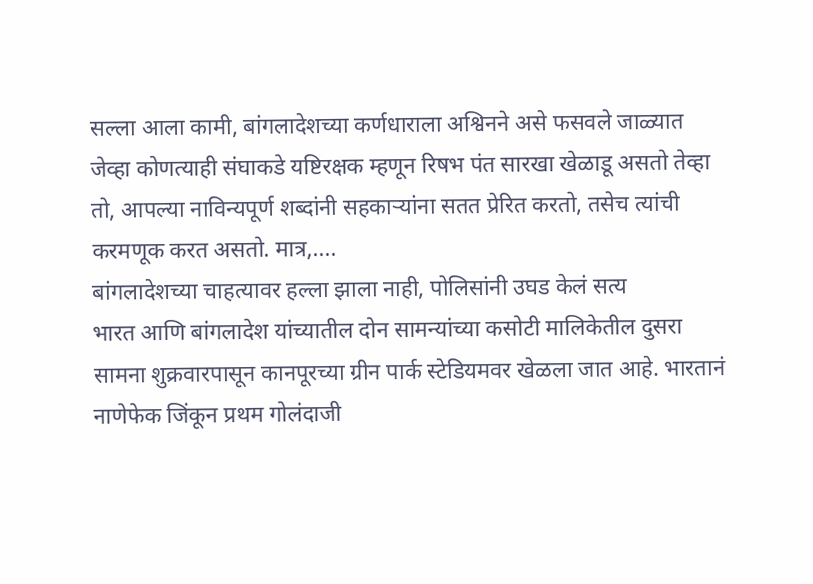सल्ला आला कामी, बांगलादेशच्या कर्णधाराला अश्विनने असे फसवले जाळ्यात
जेव्हा कोणत्याही संघाकडे यष्टिरक्षक म्हणून रिषभ पंत सारखा खेळाडू असतो तेव्हा तो, आपल्या नाविन्यपूर्ण शब्दांनी सहकाऱ्यांना सतत प्रेरित करतो, तसेच त्यांची करमणूक करत असतो. मात्र,....
बांगलादेशच्या चाहत्यावर हल्ला झाला नाही, पोलिसांनी उघड केलं सत्य
भारत आणि बांगलादेश यांच्यातील दोन सामन्यांच्या कसोटी मालिकेतील दुसरा सामना शुक्रवारपासून कानपूरच्या ग्रीन पार्क स्टेडियमवर खेळला जात आहे. भारतानं नाणेफेक जिंकून प्रथम गोलंदाजी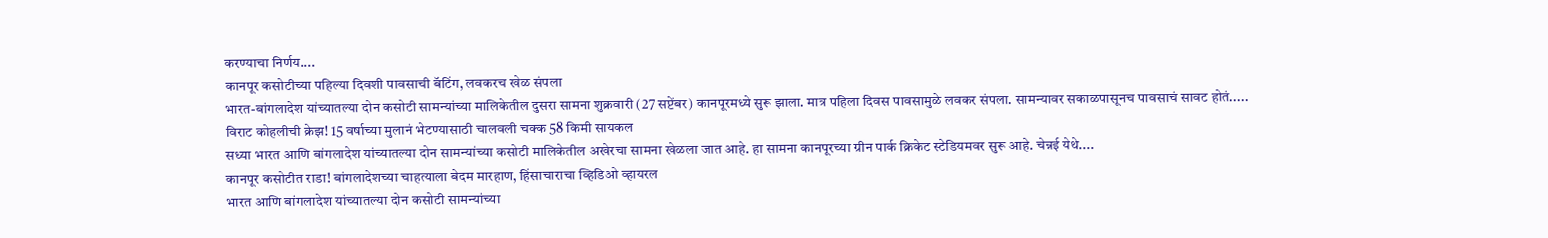करण्याचा निर्णय....
कानपूर कसोटीच्या पहिल्या दिवशी पावसाची बॅटिंग, लवकरच खेळ संपला
भारत-बांगलादेश यांच्यातल्या दोन कसोटी सामन्यांच्या मालिकेतील दुसरा सामना शुक्रवारी (27 सप्टेंबर) कानपूरमध्ये सुरू झाला. मात्र पहिला दिवस पावसामुळे लवकर संपला. सामन्यावर सकाळपासूनच पावसाचं सावट होतं.....
विराट कोहलीची क्रेझ! 15 वर्षाच्या मुलानं भेटण्यासाठी चालवली चक्क 58 किमी सायकल
सध्या भारत आणि बांगलादेश यांच्यातल्या दोन सामन्यांच्या कसोटी मालिकेतील अखेरचा सामना खेळला जात आहे. हा सामना कानपूरच्या ग्रीन पार्क क्रिकेट स्टेडियमवर सुरू आहे. चेन्नई येथे....
कानपूर कसोटीत राडा! बांगलादेशच्या चाहत्याला बेदम मारहाण, हिंसाचाराचा व्हिडिओ व्हायरल
भारत आणि बांगलादेश यांच्यातल्या दोन कसोटी सामन्यांच्या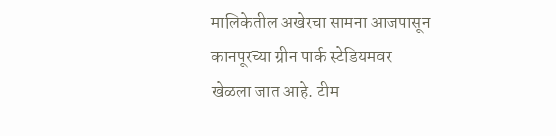मालिकेतील अखेरचा सामना आजपासून कानपूरच्या ग्रीन पार्क स्टेडियमवर खेळला जात आहे. टीम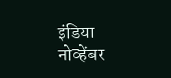इंडिया नोव्हेंबर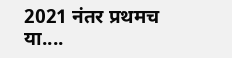2021 नंतर प्रथमच या....